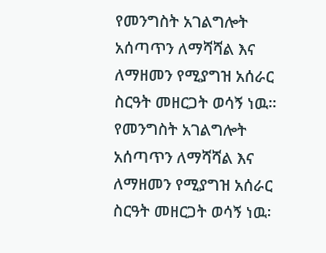የመንግስት አገልግሎት አሰጣጥን ለማሻሻል እና ለማዘመን የሚያግዝ አሰራር ስርዓት መዘርጋት ወሳኝ ነዉ፡፡
የመንግስት አገልግሎት አሰጣጥን ለማሻሻል እና ለማዘመን የሚያግዝ አሰራር ስርዓት መዘርጋት ወሳኝ ነዉ፡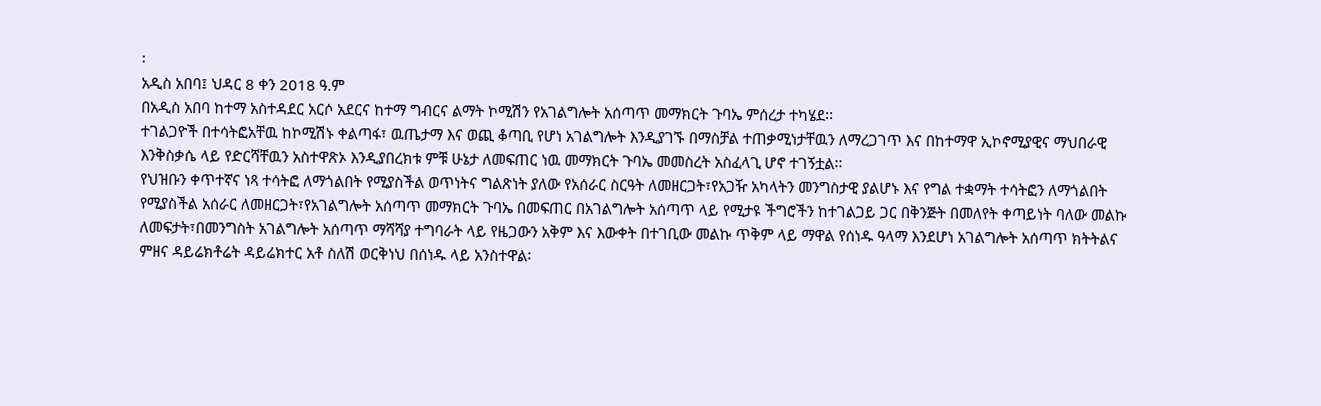፡
አዲስ አበባ፤ ህዳር 8 ቀን 2018 ዓ.ም
በአዲስ አበባ ከተማ አስተዳደር አርሶ አደርና ከተማ ግብርና ልማት ኮሚሽን የአገልግሎት አሰጣጥ መማክርት ጉባኤ ምሰረታ ተካሄደ፡፡
ተገልጋዮች በተሳትፎአቸዉ ከኮሚሽኑ ቀልጣፋ፣ ዉጤታማ እና ወጪ ቆጣቢ የሆነ አገልግሎት እንዲያገኙ በማስቻል ተጠቃሚነታቸዉን ለማረጋገጥ እና በከተማዋ ኢኮኖሚያዊና ማህበራዊ እንቅስቃሴ ላይ የድርሻቸዉን አስተዋጽኦ እንዲያበረክቱ ምቹ ሁኔታ ለመፍጠር ነዉ መማክርት ጉባኤ መመስረት አስፈላጊ ሆኖ ተገኝቷል፡፡
የህዝቡን ቀጥተኛና ነጻ ተሳትፎ ለማጎልበት የሚያስችል ወጥነትና ግልጽነት ያለው የአሰራር ስርዓት ለመዘርጋት፣የአጋዥ አካላትን መንግስታዊ ያልሆኑ እና የግል ተቋማት ተሳትፎን ለማጎልበት የሚያስችል አሰራር ለመዘርጋት፣የአገልግሎት አሰጣጥ መማክርት ጉባኤ በመፍጠር በአገልግሎት አሰጣጥ ላይ የሚታዩ ችግሮችን ከተገልጋይ ጋር በቅንጅት በመለየት ቀጣይነት ባለው መልኩ ለመፍታት፣በመንግስት አገልግሎት አሰጣጥ ማሻሻያ ተግባራት ላይ የዜጋውን አቅም እና እውቀት በተገቢው መልኩ ጥቅም ላይ ማዋል የሰነዱ ዓላማ እንደሆነ አገልግሎት አሰጣጥ ክትትልና ምዘና ዳይሬክቶሬት ዳይሬክተር አቶ ስለሽ ወርቅነህ በሰነዱ ላይ አንስተዋል፡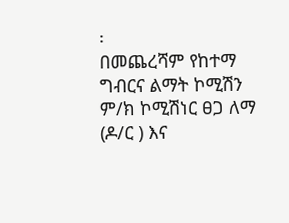፡
በመጨረሻም የከተማ ግብርና ልማት ኮሚሽን ም/ክ ኮሚሽነር ፀጋ ለማ (ዶ/ር ) እና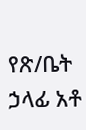የጽ/ቤት ኃላፊ አቶ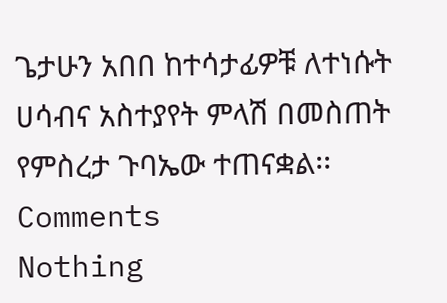ጌታሁን አበበ ከተሳታፊዎቹ ለተነሱት ሀሳብና አስተያየት ምላሽ በመስጠት የምስረታ ጉባኤው ተጠናቋል፡፡
Comments
Nothing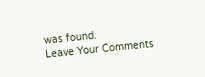was found.
Leave Your Comments